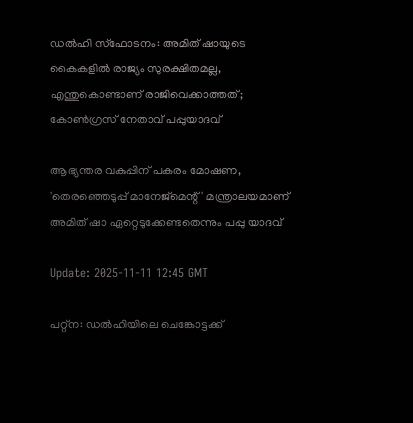ഡല്‍ഹി സ്ഫോടനം: അമിത് ഷായുടെ കൈകളിൽ രാജ്യം സുരക്ഷിതമല്ല, എന്തുകൊണ്ടാണ് രാജിവെക്കാത്തത്; കോൺഗ്രസ് നേതാവ് പപ്പുയാദവ്‌

ആഭ്യന്തര വകുപ്പിന് പകരം മോഷണ, 'തെരഞ്ഞെടുപ്പ് മാനേജ്മെന്റ് ' മന്ത്രാലയമാണ് അമിത് ഷാ ഏറ്റെടുക്കേണ്ടതെന്നും പപ്പു യാദവ്

Update: 2025-11-11 12:45 GMT

പറ്റ്ന: ഡൽഹിയിലെ ചെങ്കോട്ടക്ക്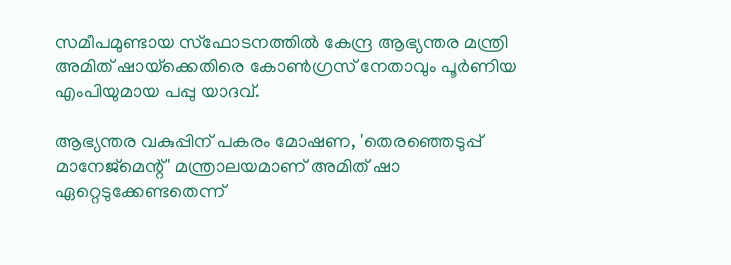സമീപമുണ്ടായ സ്‌ഫോടനത്തില്‍ കേന്ദ്ര ആഭ്യന്തര മന്ത്രി അമിത് ഷായ്‌ക്കെതിരെ കോണ്‍ഗ്രസ് നേതാവും പൂർണിയ എംപിയുമായ പപ്പു യാദവ്.

ആഭ്യന്തര വകുപ്പിന് പകരം മോഷണ, 'തെരഞ്ഞെടുപ്പ് മാനേജ്‌മെന്റ്' മന്ത്രാലയമാണ് അമിത് ഷാ ഏറ്റെടുക്കേണ്ടതെന്ന്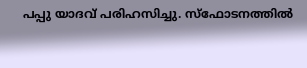പപ്പു യാദവ് പരിഹസിച്ചു. സ്ഫോടനത്തില്‍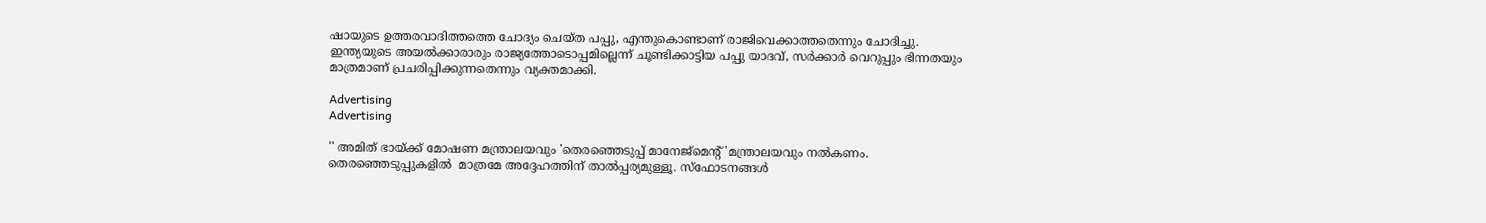ഷായുടെ ഉത്തരവാദിത്തത്തെ ചോദ്യം ചെയ്ത പപ്പു, എന്തുകൊണ്ടാണ് രാജിവെക്കാത്തതെന്നും ചോദിച്ചു. ഇന്ത്യയുടെ അയൽക്കാരാരും രാജ്യത്തോടൊപ്പമില്ലെന്ന് ചൂണ്ടിക്കാട്ടിയ പപ്പു യാദവ്, സർക്കാർ വെറുപ്പും ഭിന്നതയും മാത്രമാണ് പ്രചരിപ്പിക്കുന്നതെന്നും വ്യക്തമാക്കി.

Advertising
Advertising

'' അമിത് ഭായ്ക്ക് മോഷണ മന്ത്രാലയവും 'തെരഞ്ഞെടുപ്പ് മാനേജ്‌മെന്റ് 'മന്ത്രാലയവും നൽകണം. തെരഞ്ഞെടുപ്പുകളില്‍  മാത്രമേ അദ്ദേഹത്തിന് താൽപ്പര്യമുള്ളൂ. സ്‌ഫോടനങ്ങൾ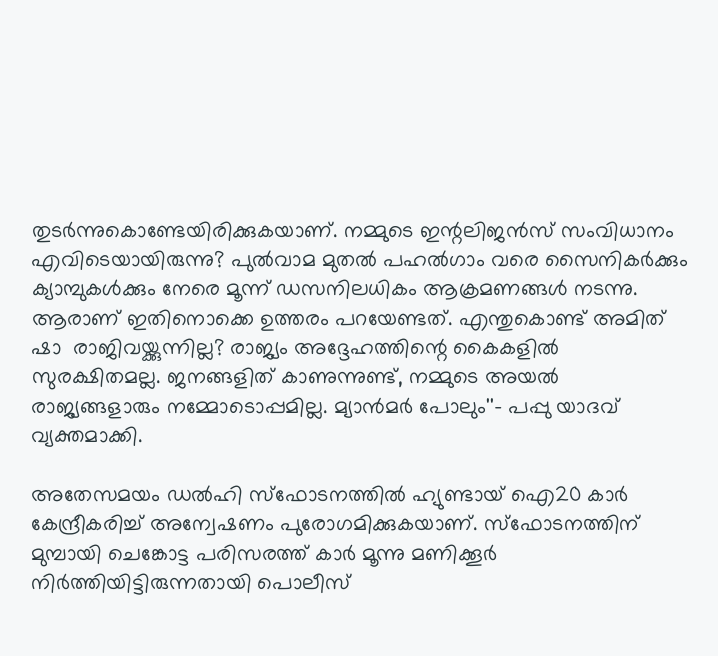തുടർന്നുകൊണ്ടേയിരിക്കുകയാണ്. നമ്മുടെ ഇന്റലിജൻസ് സംവിധാനം  എവിടെയായിരുന്നു? പുൽവാമ മുതൽ പഹൽഗാം വരെ സൈനികർക്കും ക്യാമ്പുകൾക്കും നേരെ മൂന്ന് ഡസനിലധികം ആക്രമണങ്ങൾ നടന്നു. ആരാണ് ഇതിനൊക്കെ ഉത്തരം പറയേണ്ടത്. എന്തുകൊണ്ട് അമിത് ഷാ  രാജിവയ്ക്കുന്നില്ല? രാജ്യം അദ്ദേഹത്തിന്റെ കൈകളിൽ സുരക്ഷിതമല്ല. ജനങ്ങളിത് കാണുന്നുണ്ട്, നമ്മുടെ അയൽ രാജ്യങ്ങളാരും നമ്മോടൊപ്പമില്ല. മ്യാൻമർ പോലും''- പപ്പു യാദവ് വ്യക്തമാക്കി.

അതേസമയം ഡൽഹി സ്ഫോടനത്തിൽ ഹ്യുണ്ടായ് ഐ20 കാർ കേന്ദ്രീകരിച്ച് അന്വേഷണം പുരോഗമിക്കുകയാണ്. സ്ഫോടനത്തിന് മുമ്പായി ചെങ്കോട്ട പരിസരത്ത് കാർ മൂന്നു മണിക്കൂർ നിർത്തിയിട്ടിരുന്നതായി പൊലീസ്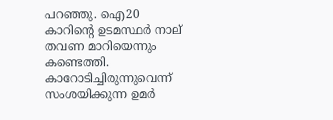പറഞ്ഞു. ഐ20 കാറിന്റെ ഉടമസ്ഥര്‍ നാല് തവണ മാറിയെന്നും കണ്ടെത്തി. കാറോടിച്ചിരുന്നുവെന്ന് സംശയിക്കുന്ന ഉമർ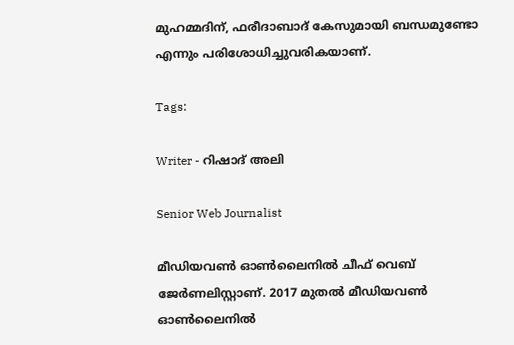മുഹമ്മദിന്, ഫരീദാബാദ് കേസുമായി ബന്ധമുണ്ടോ എന്നും പരിശോധിച്ചുവരികയാണ്.

Tags:

Writer - റിഷാദ് അലി

Senior Web Journalist

മീഡിയവൺ ഓൺലൈനിൽ ചീഫ് വെബ് ജേർണലിസ്റ്റാണ്. 2017 മുതൽ മീഡിയവൺ ഓൺലൈനിൽ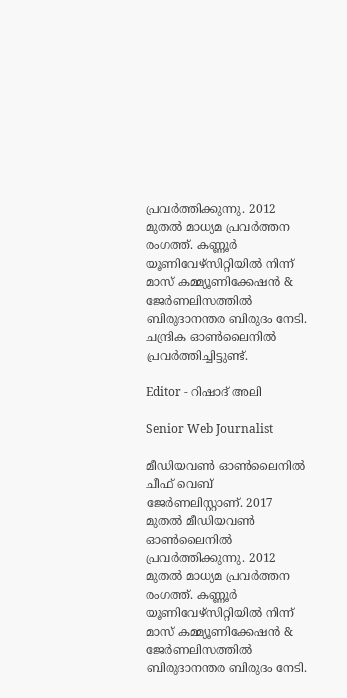പ്രവർത്തിക്കുന്നു. 2012 മുതൽ മാധ്യമ പ്രവർത്തന രംഗത്ത്. കണ്ണൂര്‍ യൂണിവേഴ്‌സിറ്റിയിൽ നിന്ന് മാസ് കമ്മ്യൂണിക്കേഷന്‍ & ജേര്‍ണലിസത്തില്‍ ബിരുദാനന്തര ബിരുദം നേടി. ചന്ദ്രിക ഓണ്‍ലൈനില്‍ പ്രവര്‍ത്തിച്ചിട്ടുണ്ട്.

Editor - റിഷാദ് അലി

Senior Web Journalist

മീഡിയവൺ ഓൺലൈനിൽ ചീഫ് വെബ് ജേർണലിസ്റ്റാണ്. 2017 മുതൽ മീഡിയവൺ ഓൺലൈനിൽ പ്രവർത്തിക്കുന്നു. 2012 മുതൽ മാധ്യമ പ്രവർത്തന രംഗത്ത്. കണ്ണൂര്‍ യൂണിവേഴ്‌സിറ്റിയിൽ നിന്ന് മാസ് കമ്മ്യൂണിക്കേഷന്‍ & ജേര്‍ണലിസത്തില്‍ ബിരുദാനന്തര ബിരുദം നേടി.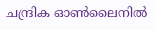ചന്ദ്രിക ഓണ്‍ലൈനില്‍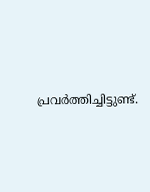പ്രവര്‍ത്തിച്ചിട്ടുണ്ട്.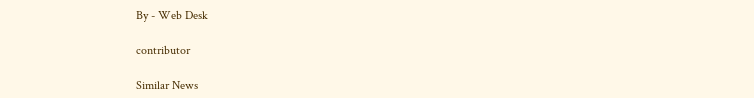By - Web Desk

contributor

Similar News